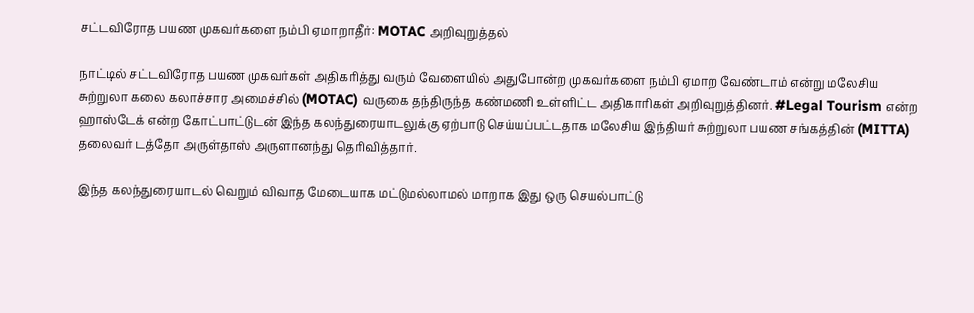சட்டவிரோத பயண முகவர்களை நம்பி ஏமாறாதீர்: MOTAC அறிவுறுத்தல்

நாட்டில் சட்டவிரோத பயண முகவர்கள் அதிகரித்து வரும் வேளையில் அதுபோன்ற முகவர்களை நம்பி ஏமாற வேண்டாம் என்று மலேசிய சுற்றுலா கலை கலாச்சார அமைச்சில் (MOTAC) வருகை தந்திருந்த கண்மணி உள்ளிட்ட அதிகாரிகள் அறிவுறுத்தினர். #Legal Tourism என்ற ஹாஸ்டேக் என்ற கோட்பாட்டுடன் இந்த கலந்துரையாடலுக்கு ஏற்பாடு செய்யப்பட்டதாக மலேசிய இந்தியர் சுற்றுலா பயண சங்கத்தின் (MITTA) தலைவர் டத்தோ அருள்தாஸ் அருளானந்து தெரிவித்தார்.

இந்த கலந்துரையாடல் வெறும் விவாத மேடையாக மட்டுமல்லாமல் மாறாக இது ஒரு செயல்பாட்டு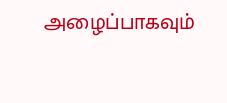அழைப்பாகவும்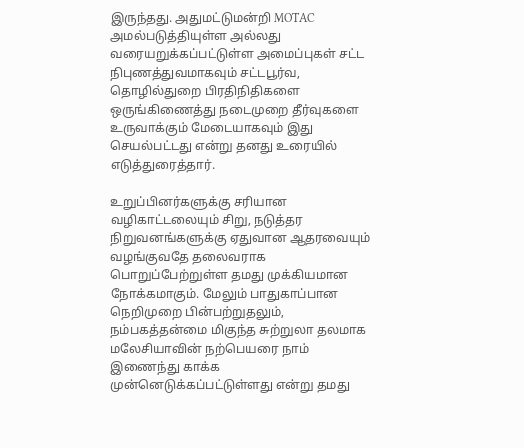இருந்தது. அதுமட்டுமன்றி MOTAC அமல்படுத்தியுள்ள அல்லது வரையறுக்கப்பட்டுள்ள அமைப்புகள் சட்ட நிபுணத்துவமாகவும் சட்டபூர்வ, தொழில்துறை பிரதிநிதிகளை ஒருங்கிணைத்து நடைமுறை தீர்வுகளை உருவாக்கும் மேடையாகவும் இது செயல்பட்டது என்று தனது உரையில் எடுத்துரைத்தார்.

உறுப்பினர்களுக்கு சரியான வழிகாட்டலையும் சிறு, நடுத்தர நிறுவனங்களுக்கு ஏதுவான ஆதரவையும் வழங்குவதே தலைவராக பொறுப்பேற்றுள்ள தமது முக்கியமான நோக்கமாகும். மேலும் பாதுகாப்பான நெறிமுறை பின்பற்றுதலும், நம்பகத்தன்மை மிகுந்த சுற்றுலா தலமாக மலேசியாவின் நற்பெயரை நாம் இணைந்து காக்க முன்னெடுக்கப்பட்டுள்ளது என்று தமது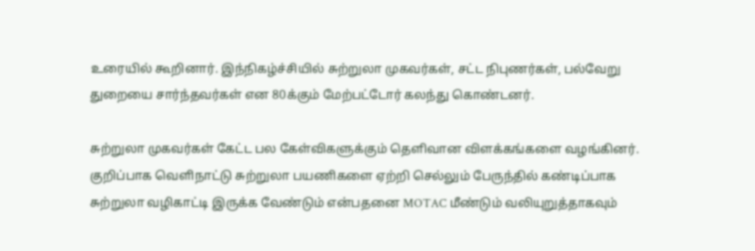உரையில் கூறினார். இந்நிகழ்ச்சியில் சுற்றுலா முகவர்கள், சட்ட நிபுணர்கள், பல்வேறு துறையை சார்ந்தவர்கள் என 80க்கும் மேற்பட்டோர் கலந்து கொண்டனர்.

சுற்றுலா முகவர்கள் கேட்ட பல கேள்விகளுக்கும் தெளிவான விளக்கங்களை வழங்கினர். குறிப்பாக வெளிநாட்டு சுற்றுலா பயணிகளை ஏற்றி செல்லும் பேருந்தில் கண்டிப்பாக சுற்றுலா வழிகாட்டி இருக்க வேண்டும் என்பதனை MOTAC மீண்டும் வலியுறுத்தாகவும்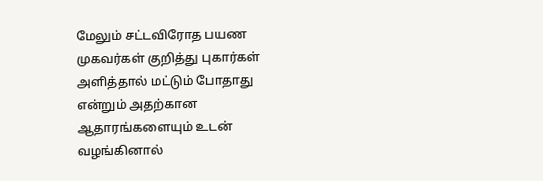மேலும் சட்டவிரோத பயண முகவர்கள் குறித்து புகார்கள் அளித்தால் மட்டும் போதாது என்றும் அதற்கான ஆதாரங்களையும் உடன் வழங்கினால்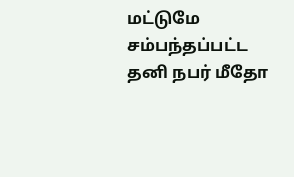மட்டுமே சம்பந்தப்பட்ட தனி நபர் மீதோ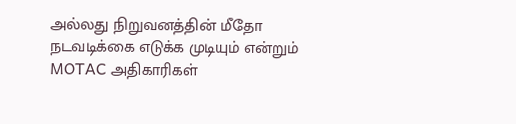அல்லது நிறுவனத்தின் மீதோ நடவடிக்கை எடுக்க முடியும் என்றும் MOTAC அதிகாரிகள்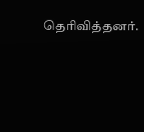தெரிவித்தனர்.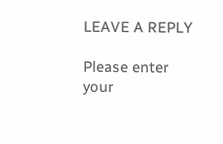LEAVE A REPLY

Please enter your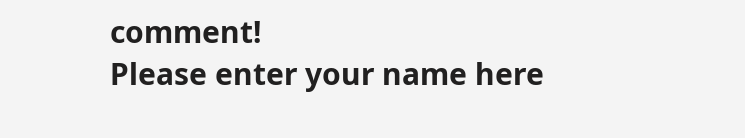comment!
Please enter your name here